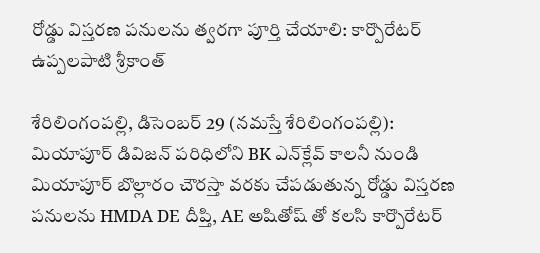రోడ్డు విస్త‌ర‌ణ ప‌నుల‌ను త్వ‌ర‌గా పూర్తి చేయాలి: కార్పొరేటర్ ఉప్పలపాటి శ్రీకాంత్

శేరిలింగంప‌ల్లి, డిసెంబ‌ర్ 29 (న‌మ‌స్తే శేరిలింగంప‌ల్లి): మియాపూర్ డివిజన్ పరిధిలోని BK ఎన్‌క్లేవ్ కాలనీ నుండి మియాపూర్ బొల్లారం చౌరస్తా వరకు చేపడుతున్న రోడ్డు విస్తరణ పనులను HMDA DE దీప్తి, AE అషితోష్ తో కలసి కార్పొరేటర్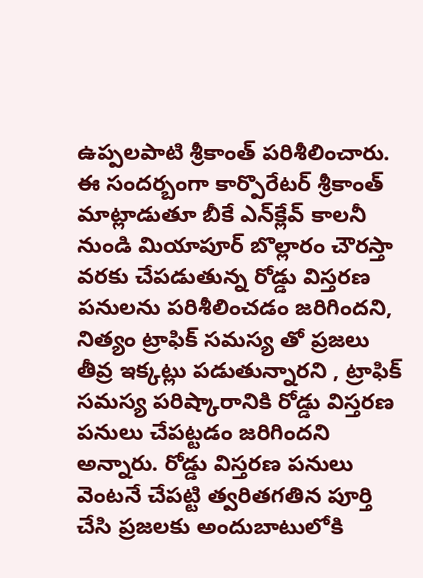ఉప్పలపాటి శ్రీకాంత్ పరిశీలించారు. ఈ సందర్బంగా కార్పొరేటర్ శ్రీకాంత్ మాట్లాడుతూ బీకే ఎన్‌క్లేవ్ కాలనీ నుండి మియాపూర్ బొల్లారం చౌరస్తా వరకు చేపడుతున్న రోడ్డు విస్తరణ పనులను పరిశీలించడం జరిగింద‌ని, నిత్యం ట్రాఫిక్ సమస్య తో ప్రజలు తీవ్ర ఇక్కట్లు పడుతున్నార‌ని , ట్రాఫిక్ సమస్య పరిష్కారానికి రోడ్డు విస్తరణ పనులు చేపట్టడం జరిగింద‌ని అన్నారు. రోడ్డు విస్తరణ పనులు వెంటనే చేపట్టి త్వరితగతిన పూర్తి చేసి ప్రజలకు అందుబాటులోకి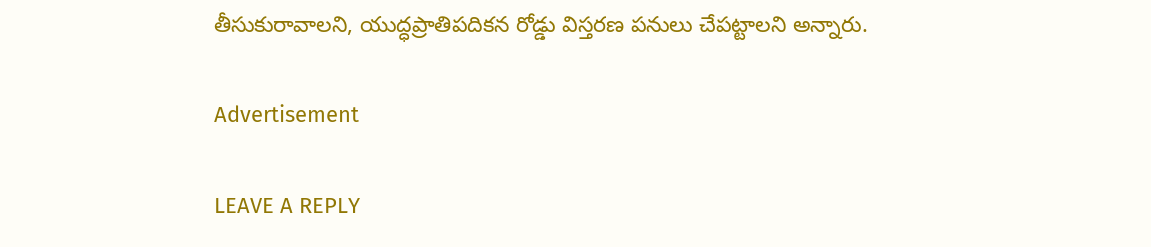తీసుకురావాలని, యుద్ధప్రాతిపదికన రోడ్డు విస్తరణ పనులు చేపట్టాలని అన్నారు.

Advertisement

LEAVE A REPLY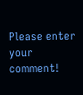Please enter your comment!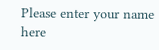Please enter your name here